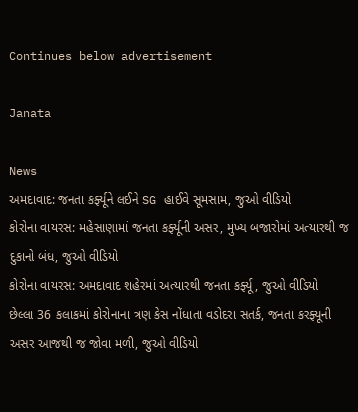Continues below advertisement

Janata

News
અમદાવાદ: જનતા કર્ફ્યૂને લઈને SG હાઈવે સૂમસામ, જુઓ વીડિયો
કોરોના વાયરસ: મહેસાણામાં જનતા કર્ફ્યૂની અસર, મુખ્ય બજારોમાં અત્યારથી જ દુકાનો બંધ, જુઓ વીડિયો
કોરોના વાયરસ: અમદાવાદ શહેરમાં અત્યારથી જનતા કર્ફ્યૂ, જુઓ વીડિયો
છેલ્લા 36 કલાકમાં કોરોનાના ત્રણ કેસ નોંધાતા વડોદરા સતર્ક, જનતા કરફ્યૂની અસર આજથી જ જોવા મળી, જુઓ વીડિયો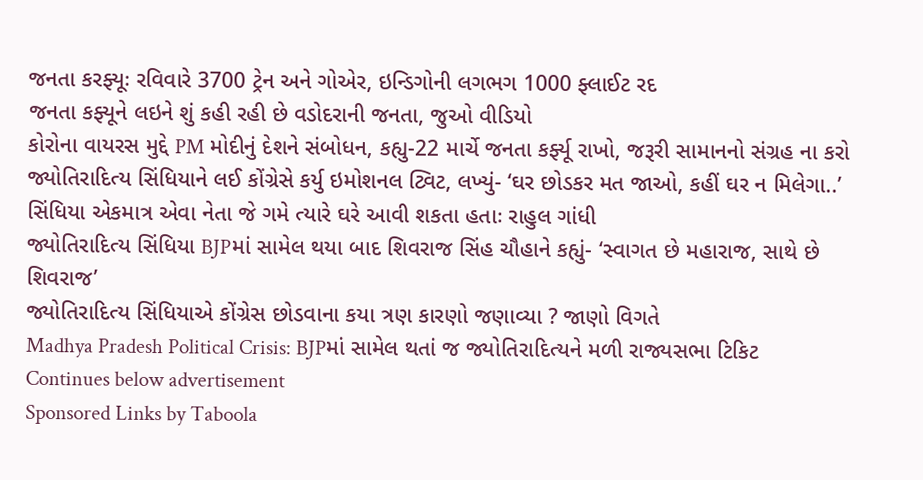જનતા કરફ્યૂઃ રવિવારે 3700 ટ્રેન અને ગોએર, ઇન્ડિગોની લગભગ 1000 ફ્લાઈટ રદ
જનતા કફ્યૂને લઇને શું કહી રહી છે વડોદરાની જનતા, જુઓ વીડિયો
કોરોના વાયરસ મુદ્દે PM મોદીનું દેશને સંબોધન, કહ્યુ-22 માર્ચે જનતા કર્ફ્યૂ રાખો, જરૂરી સામાનનો સંગ્રહ ના કરો
જ્યોતિરાદિત્ય સિંધિયાને લઈ કોંગ્રેસે કર્યુ ઇમોશનલ ટ્વિટ, લખ્યું- ‘ઘર છોડકર મત જાઓ, કહીં ઘર ન મિલેગા..’
સિંધિયા એકમાત્ર એવા નેતા જે ગમે ત્યારે ઘરે આવી શકતા હતાઃ રાહુલ ગાંધી
જ્યોતિરાદિત્ય સિંધિયા BJPમાં સામેલ થયા બાદ શિવરાજ સિંહ ચૌહાને કહ્યું- ‘સ્વાગત છે મહારાજ, સાથે છે શિવરાજ’
જ્યોતિરાદિત્ય સિંધિયાએ કોંગ્રેસ છોડવાના કયા ત્રણ કારણો જણાવ્યા ? જાણો વિગતે
Madhya Pradesh Political Crisis: BJPમાં સામેલ થતાં જ જ્યોતિરાદિત્યને મળી રાજ્યસભા ટિકિટ
Continues below advertisement
Sponsored Links by Taboola